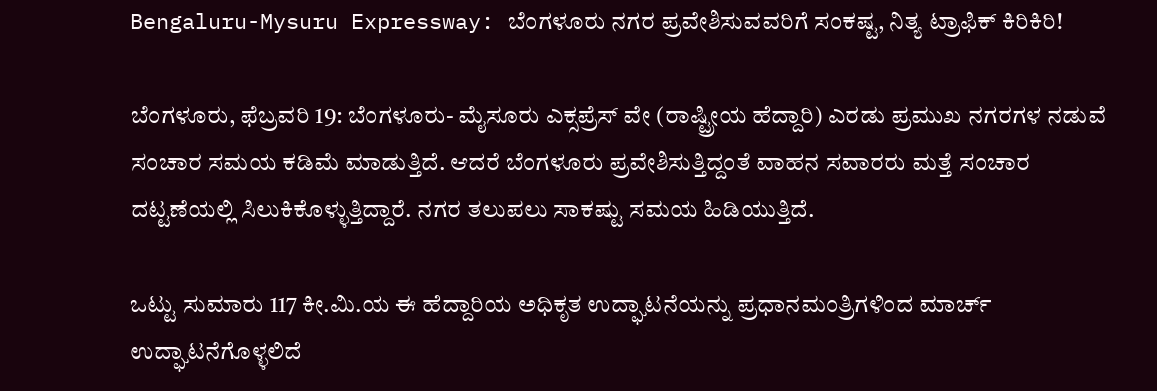Bengaluru-Mysuru Expressway: ಬೆಂಗಳೂರು ನಗರ ಪ್ರವೇಶಿಸುವವರಿಗೆ ಸಂಕಷ್ಟ, ನಿತ್ಯ ಟ್ರಾಫಿಕ್‌ ಕಿರಿಕಿರಿ!

ಬೆಂಗಳೂರು, ಫೆಬ್ರವರಿ 19: ಬೆಂಗಳೂರು- ಮೈಸೂರು ಎಕ್ಸಪ್ರೆಸ್‌ ವೇ (ರಾಷ್ಟ್ರೀಯ ಹೆದ್ದಾರಿ) ಎರಡು ಪ್ರಮುಖ ನಗರಗಳ ನಡುವೆ ಸಂಚಾರ ಸಮಯ ಕಡಿಮೆ ಮಾಡುತ್ತಿದೆ. ಆದರೆ ಬೆಂಗಳೂರು ಪ್ರವೇಶಿಸುತ್ತಿದ್ದಂತೆ ವಾಹನ ಸವಾರರು ಮತ್ತೆ ಸಂಚಾರ ದಟ್ಟಣೆಯಲ್ಲಿ ಸಿಲುಕಿಕೊಳ್ಳುತ್ತಿದ್ದಾರೆ. ನಗರ ತಲುಪಲು ಸಾಕಷ್ಟು ಸಮಯ ಹಿಡಿಯುತ್ತಿದೆ.

ಒಟ್ಟು ಸುಮಾರು 117 ಕೀ.ಮಿ.ಯ ಈ ಹೆದ್ದಾರಿಯ ಅಧಿಕೃತ ಉದ್ಘಾಟನೆಯನ್ನು ಪ್ರಧಾನಮಂತ್ರಿಗಳಿಂದ ಮಾರ್ಚ್ ಉದ್ಘಾಟನೆಗೊಳ್ಳಲಿದೆ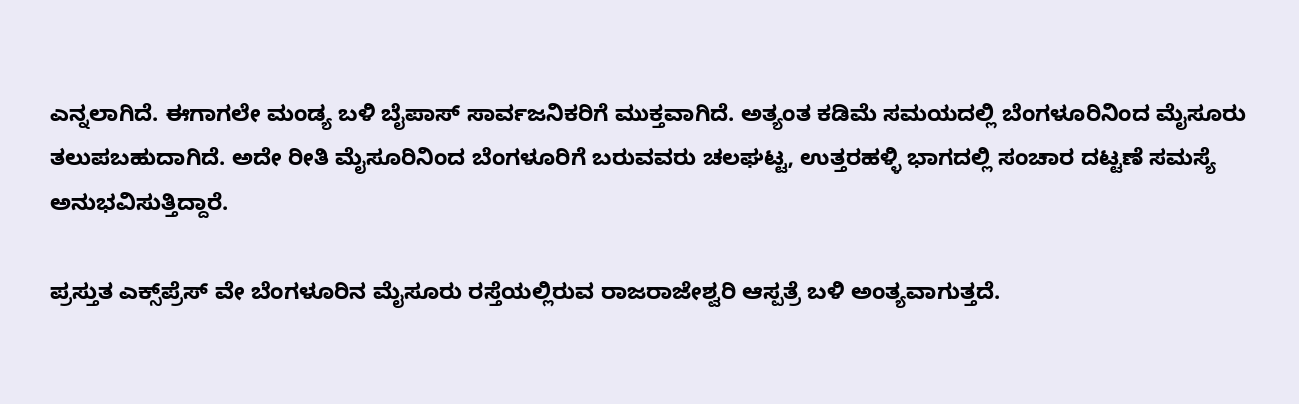ಎನ್ನಲಾಗಿದೆ. ಈಗಾಗಲೇ ಮಂಡ್ಯ ಬಳಿ ಬೈಪಾಸ್ ಸಾರ್ವಜನಿಕರಿಗೆ ಮುಕ್ತವಾಗಿದೆ. ಅತ್ಯಂತ ಕಡಿಮೆ ಸಮಯದಲ್ಲಿ ಬೆಂಗಳೂರಿನಿಂದ ಮೈಸೂರು ತಲುಪಬಹುದಾಗಿದೆ. ಅದೇ ರೀತಿ ಮೈಸೂರಿನಿಂದ ಬೆಂಗಳೂರಿಗೆ ಬರುವವರು ಚಲಘಟ್ಟ, ಉತ್ತರಹಳ್ಳಿ ಭಾಗದಲ್ಲಿ ಸಂಚಾರ ದಟ್ಟಣೆ ಸಮಸ್ಯೆ ಅನುಭವಿಸುತ್ತಿದ್ದಾರೆ.

ಪ್ರಸ್ತುತ ಎಕ್ಸ್‌ಪ್ರೆಸ್ ವೇ ಬೆಂಗಳೂರಿನ ಮೈಸೂರು ರಸ್ತೆಯಲ್ಲಿರುವ ರಾಜರಾಜೇಶ್ವರಿ ಆಸ್ಪತ್ರೆ ಬಳಿ ಅಂತ್ಯವಾಗುತ್ತದೆ.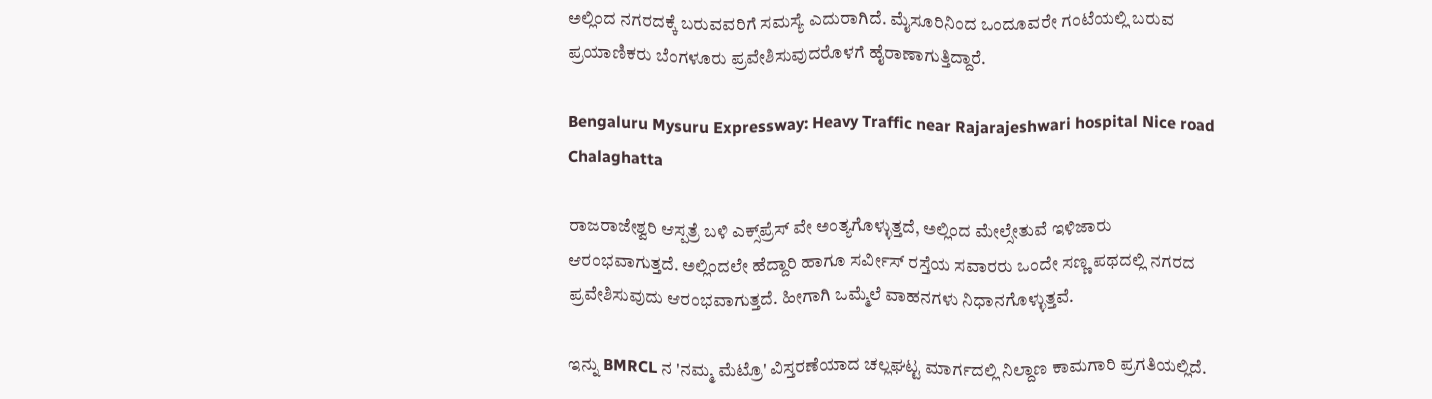ಅಲ್ಲಿಂದ ನಗರದಕ್ಕೆ ಬರುವವರಿಗೆ ಸಮಸ್ಯೆ ಎದುರಾಗಿದೆ. ಮೈಸೂರಿನಿಂದ ಒಂದೂವರೇ ಗಂಟೆಯಲ್ಲಿ ಬರುವ ಪ್ರಯಾಣಿಕರು ಬೆಂಗಳೂರು ಪ್ರವೇಶಿಸುವುದರೊಳಗೆ ಹೈರಾಣಾಗುತ್ತಿದ್ದಾರೆ.

Bengaluru Mysuru Expressway: Heavy Traffic near Rajarajeshwari hospital Nice road Chalaghatta

ರಾಜರಾಜೇಶ್ವರಿ ಆಸ್ಪತ್ರೆ ಬಳಿ ಎಕ್ಸ್‌ಪ್ರೆಸ್‌ ವೇ ಅಂತ್ಯಗೊಳ್ಳುತ್ತದೆ, ಅಲ್ಲಿಂದ ಮೇಲ್ಸೇತುವೆ ಇಳಿಜಾರು ಆರಂಭವಾಗುತ್ತದೆ. ಅಲ್ಲಿಂದಲೇ ಹೆದ್ದಾರಿ ಹಾಗೂ ಸರ್ವೀಸ್ ರಸ್ತೆಯ ಸವಾರರು ಒಂದೇ ಸಣ್ಣ ಪಥದಲ್ಲಿ ನಗರದ ಪ್ರವೇಶಿಸುವುದು ಆರಂಭವಾಗುತ್ತದೆ. ಹೀಗಾಗಿ ಒಮ್ಮೆಲೆ ವಾಹನಗಳು ನಿಧಾನಗೊಳ್ಳುತ್ತವೆ.

ಇನ್ನು BMRCL ನ 'ನಮ್ಮ ಮೆಟ್ರೊ' ವಿಸ್ತರಣೆಯಾದ ಚಲ್ಲಘಟ್ಟ ಮಾರ್ಗದಲ್ಲಿ ನಿಲ್ದಾಣ ಕಾಮಗಾರಿ ಪ್ರಗತಿಯಲ್ಲಿದೆ.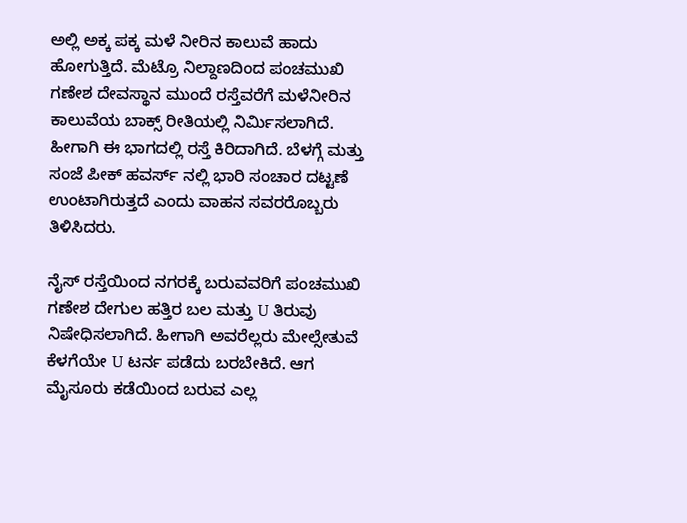ಅಲ್ಲಿ ಅಕ್ಕ ಪಕ್ಕ ಮಳೆ ನೀರಿನ ಕಾಲುವೆ ಹಾದು ಹೋಗುತ್ತಿದೆ. ಮೆಟ್ರೊ ನಿಲ್ದಾಣದಿಂದ ಪಂಚಮುಖಿ ಗಣೇಶ ದೇವಸ್ಥಾನ ಮುಂದೆ ರಸ್ತೆವರೆಗೆ ಮಳೆನೀರಿನ ಕಾಲುವೆಯ ಬಾಕ್ಸ್‌ ರೀತಿಯಲ್ಲಿ ನಿರ್ಮಿಸಲಾಗಿದೆ. ಹೀಗಾಗಿ ಈ ಭಾಗದಲ್ಲಿ ರಸ್ತೆ ಕಿರಿದಾಗಿದೆ. ಬೆಳಗ್ಗೆ ಮತ್ತು ಸಂಜೆ ಪೀಕ್ ಹವರ್ಸ್ ನಲ್ಲಿ ಭಾರಿ ಸಂಚಾರ ದಟ್ಟಣೆ ಉಂಟಾಗಿರುತ್ತದೆ ಎಂದು ವಾಹನ ಸವರರೊಬ್ಬರು ತಿಳಿಸಿದರು.

ನೈಸ್‌ ರಸ್ತೆಯಿಂದ ನಗರಕ್ಕೆ ಬರುವವರಿಗೆ ಪಂಚಮುಖಿ ಗಣೇಶ ದೇಗುಲ ಹತ್ತಿರ ಬಲ ಮತ್ತು U ತಿರುವು ನಿಷೇಧಿಸಲಾಗಿದೆ. ಹೀಗಾಗಿ ಅವರೆಲ್ಲರು ಮೇಲ್ಸೇತುವೆ ಕೆಳಗೆಯೇ U ಟರ್ನ ಪಡೆದು ಬರಬೇಕಿದೆ. ಆಗ ಮೈಸೂರು ಕಡೆಯಿಂದ ಬರುವ ಎಲ್ಲ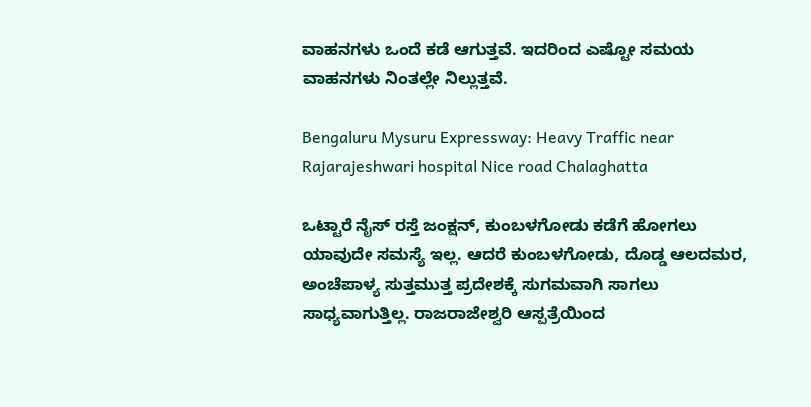ವಾಹನಗಳು ಒಂದೆ ಕಡೆ ಆಗುತ್ತವೆ. ಇದರಿಂದ ಎಷ್ಟೋ ಸಮಯ ವಾಹನಗಳು ನಿಂತಲ್ಲೇ ನಿಲ್ಲುತ್ತವೆ.

Bengaluru Mysuru Expressway: Heavy Traffic near Rajarajeshwari hospital Nice road Chalaghatta

ಒಟ್ಟಾರೆ ನೈಸ್ ರಸ್ತೆ ಜಂಕ್ಷನ್‌, ಕುಂಬಳಗೋಡು ಕಡೆಗೆ ಹೋಗಲು ಯಾವುದೇ ಸಮಸ್ಯೆ ಇಲ್ಲ. ಆದರೆ ಕುಂಬಳಗೋಡು, ದೊಡ್ಡ ಆಲದಮರ, ಅಂಚೆಪಾಳ್ಯ ಸುತ್ತಮುತ್ತ ಪ್ರದೇಶಕ್ಕೆ ಸುಗಮವಾಗಿ ಸಾಗಲು ಸಾಧ್ಯವಾಗುತ್ತಿಲ್ಲ. ರಾಜರಾಜೇಶ್ವರಿ ಆಸ್ಪತ್ರೆಯಿಂದ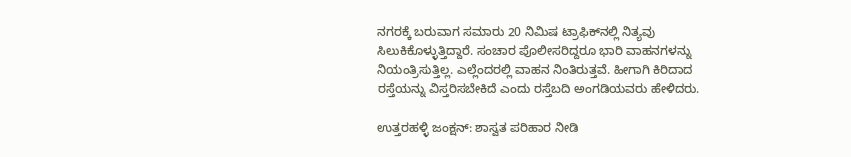ನಗರಕ್ಕೆ ಬರುವಾಗ ಸಮಾರು 20 ನಿಮಿಷ ಟ್ರಾಫಿಕ್‌ನಲ್ಲಿ ನಿತ್ಯವು ಸಿಲುಕಿಕೊಳ್ಳುತ್ತಿದ್ದಾರೆ. ಸಂಚಾರ ಪೊಲೀಸರಿದ್ದರೂ ಭಾರಿ ವಾಹನಗಳನ್ನು ನಿಯಂತ್ರಿಸುತ್ತಿಲ್ಲ. ಎಲ್ಲೆಂದರಲ್ಲಿ ವಾಹನ ನಿಂತಿರುತ್ತವೆ. ಹೀಗಾಗಿ ಕಿರಿದಾದ ರಸ್ತೆಯನ್ನು ವಿಸ್ತರಿಸಬೇಕಿದೆ ಎಂದು ರಸ್ತೆಬದಿ ಅಂಗಡಿಯವರು ಹೇಳಿದರು.

ಉತ್ತರಹಳ್ಳಿ ಜಂಕ್ಷನ್‌: ಶಾಸ್ವತ ಪರಿಹಾರ ನೀಡಿ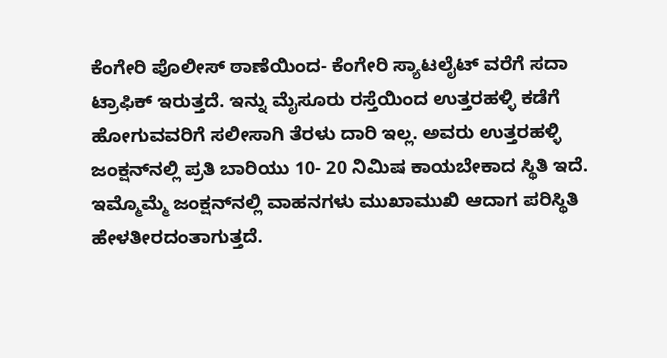ಕೆಂಗೇರಿ ಪೊಲೀಸ್‌ ಠಾಣೆಯಿಂದ- ಕೆಂಗೇರಿ ಸ್ಯಾಟಲೈಟ್ ವರೆಗೆ ಸದಾ ಟ್ರಾಫಿಕ್ ಇರುತ್ತದೆ. ಇನ್ನು ಮೈಸೂರು ರಸ್ತೆಯಿಂದ ಉತ್ತರಹಳ್ಳಿ ಕಡೆಗೆ ಹೋಗುವವರಿಗೆ ಸಲೀಸಾಗಿ ತೆರಳು ದಾರಿ ಇಲ್ಲ. ಅವರು ಉತ್ತರಹಳ್ಳಿ ಜಂಕ್ಷನ್‌ನಲ್ಲಿ ಪ್ರತಿ ಬಾರಿಯು 10- 20 ನಿಮಿಷ ಕಾಯಬೇಕಾದ ಸ್ಥಿತಿ ಇದೆ. ಇಮ್ಮೊಮ್ಮೆ ಜಂಕ್ಷನ್‌ನಲ್ಲಿ ವಾಹನಗಳು ಮುಖಾಮುಖಿ ಆದಾಗ ಪರಿಸ್ಥಿತಿ ಹೇಳತೀರದಂತಾಗುತ್ತದೆ.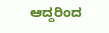ಆದ್ದರಿಂದ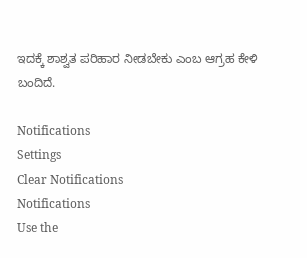ಇದಕ್ಕೆ ಶಾಶ್ವತ ಪರಿಹಾರ ನೀಡಬೇಕು ಎಂಬ ಆಗ್ರಹ ಕೇಳಿ ಬಂದಿದೆ.

Notifications
Settings
Clear Notifications
Notifications
Use the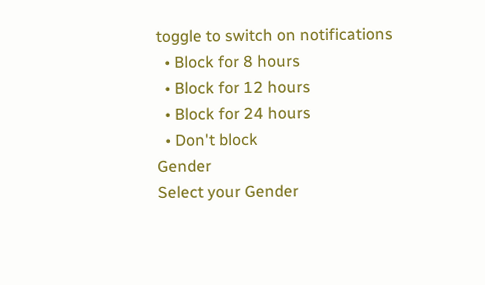toggle to switch on notifications
  • Block for 8 hours
  • Block for 12 hours
  • Block for 24 hours
  • Don't block
Gender
Select your Gender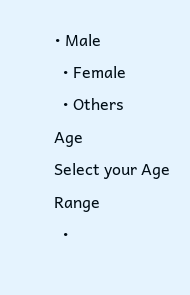• Male
  • Female
  • Others
Age
Select your Age Range
  •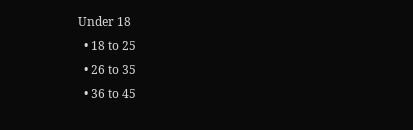Under 18
  • 18 to 25
  • 26 to 35
  • 36 to 45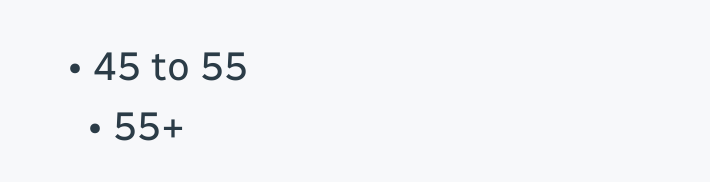• 45 to 55
  • 55+